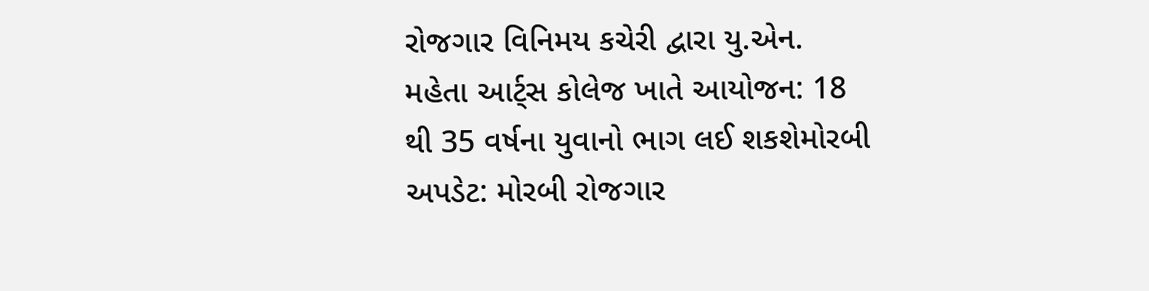રોજગાર વિનિમય કચેરી દ્વારા યુ.એન. મહેતા આર્ટ્સ કોલેજ ખાતે આયોજન: 18 થી 35 વર્ષના યુવાનો ભાગ લઈ શકશેમોરબી અપડેટ: મોરબી રોજગાર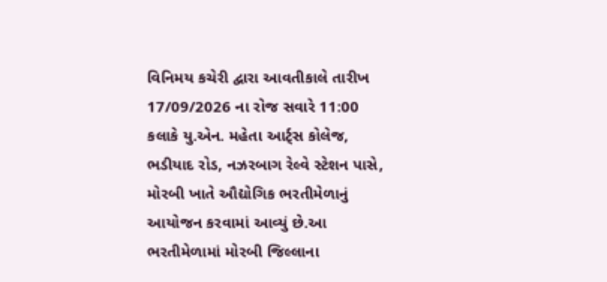વિનિમય કચેરી દ્વારા આવતીકાલે તારીખ 17/09/2026 ના રોજ સવારે 11:00 કલાકે યુ.એન. મહેતા આર્ટ્સ કોલેજ, ભડીયાદ રોડ, નઝરબાગ રેલ્વે સ્ટેશન પાસે, મોરબી ખાતે ઔદ્યોગિક ભરતીમેળાનું આયોજન કરવામાં આવ્યું છે.આ ભરતીમેળામાં મોરબી જિલ્લાના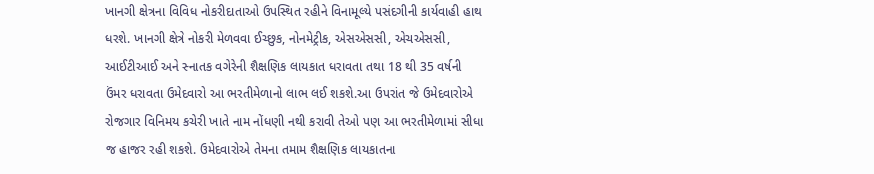ખાનગી ક્ષેત્રના વિવિધ નોકરીદાતાઓ ઉપસ્થિત રહીને વિનામૂલ્યે પસંદગીની કાર્યવાહી હાથ ધરશે. ખાનગી ક્ષેત્રે નોકરી મેળવવા ઈચ્છુક, નોનમેટ્રીક, એસએસસી, એચએસસી, આઈટીઆઈ અને સ્નાતક વગેરેની શૈક્ષણિક લાયકાત ધરાવતા તથા 18 થી 35 વર્ષની ઉંમર ધરાવતા ઉમેદવારો આ ભરતીમેળાનો લાભ લઈ શકશે.આ ઉપરાંત જે ઉમેદવારોએ રોજગાર વિનિમય કચેરી ખાતે નામ નોંધણી નથી કરાવી તેઓ પણ આ ભરતીમેળામાં સીધા જ હાજર રહી શકશે. ઉમેદવારોએ તેમના તમામ શૈક્ષણિક લાયકાતના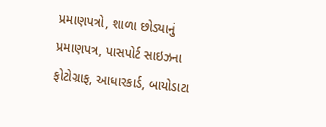પ્રમાણપત્રો, શાળા છોડ્યાનું પ્રમાણપત્ર, પાસપોર્ટ સાઇઝના ફોટોગ્રાફ, આધારકાર્ડ, બાયોડાટા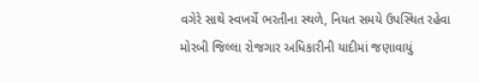વગેરે સાથે સ્વખર્ચે ભરતીના સ્થળે, નિયત સમયે ઉપસ્થિત રહેવા મોરબી જિલ્લા રોજગાર અધિકારીની યાદીમાં જણાવાયું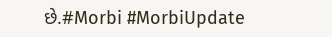છે.#Morbi #MorbiUpdate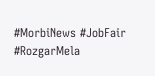#MorbiNews #JobFair #RozgarMela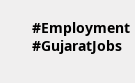#Employment #GujaratJobs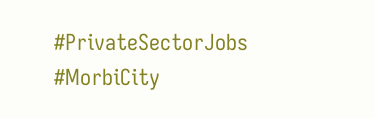#PrivateSectorJobs #MorbiCity